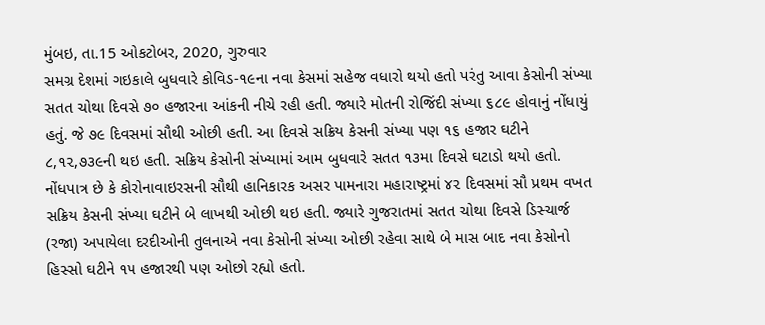મુંબઇ, તા.15 ઓકટોબર, 2020, ગુરુવાર
સમગ્ર દેશમાં ગઇકાલે બુધવારે કોવિડ-૧૯ના નવા કેસમાં સહેજ વધારો થયો હતો પરંતુ આવા કેસોની સંખ્યા સતત ચોથા દિવસે ૭૦ હજારના આંકની નીચે રહી હતી. જ્યારે મોતની રોજિંદી સંખ્યા ૬૮૯ હોવાનું નોંધાયું હતું. જે ૭૯ દિવસમાં સૌથી ઓછી હતી. આ દિવસે સક્રિય કેસની સંખ્યા પણ ૧૬ હજાર ઘટીને ૮,૧૨,૭૩૯ની થઇ હતી. સક્રિય કેસોની સંખ્યામાં આમ બુધવારે સતત ૧૩મા દિવસે ઘટાડો થયો હતો.
નોંધપાત્ર છે કે કોરોનાવાઇરસની સૌથી હાનિકારક અસર પામનારા મહારાષ્ટ્રમાં ૪૨ દિવસમાં સૌ પ્રથમ વખત સક્રિય કેસની સંખ્યા ઘટીને બે લાખથી ઓછી થઇ હતી. જ્યારે ગુજરાતમાં સતત ચોથા દિવસે ડિસ્ચાર્જ (રજા) અપાયેલા દરદીઓની તુલનાએ નવા કેસોની સંખ્યા ઓછી રહેવા સાથે બે માસ બાદ નવા કેસોનો હિસ્સો ઘટીને ૧૫ હજારથી પણ ઓછો રહ્યો હતો.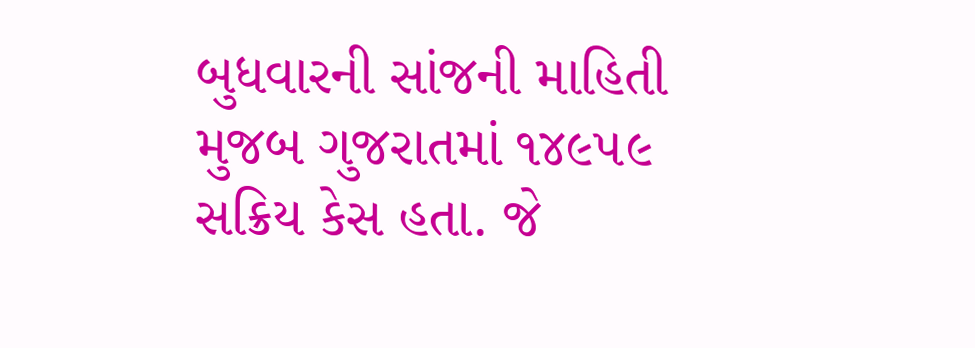બુધવારની સાંજની માહિતી મુજબ ગુજરાતમાં ૧૪૯૫૯ સક્રિય કેસ હતા. જે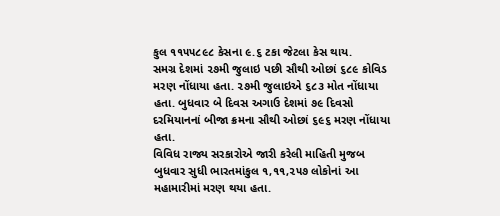કુલ ૧૧૫૫૮૯૮ કેસના ૯.૬ ટકા જેટલા કેસ થાય.
સમગ્ર દેશમાં ૨૭મી જુલાઇ પછી સૌથી ઓછાં ૬૮૯ કોવિડ મરણ નોંધાયા હતા. ૨૭મી જુલાઇએ ૬૮૩ મોત નોંધાયા હતા. બુધવાર બે દિવસ અગાઉ દેશમાં ૭૯ દિવસો દરમિયાનનાં બીજા ક્રમના સૌથી ઓછાં ૬૯૬ મરણ નોંધાયા હતા.
વિવિધ રાજ્ય સરકારોએ જારી કરેલી માહિતી મુજબ બુધવાર સુધી ભારતમાંકુલ ૧,૧૧,૨૫૭ લોકોનાં આ મહામારીમાં મરણ થયા હતા.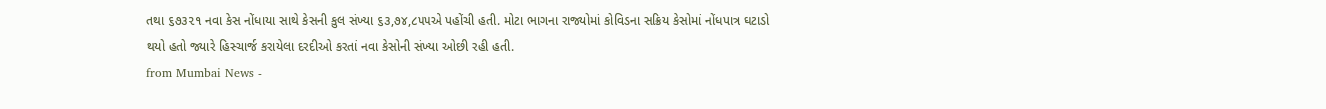તથા ૬૭૩૨૧ નવા કેસ નોંધાયા સાથે કેસની કુલ સંખ્યા ૬૩,૭૪,૮૫૫એ પહોંચી હતી. મોટા ભાગના રાજ્યોમાં કોવિડના સક્રિય કેસોમાં નોંધપાત્ર ઘટાડો થયો હતો જ્યારે હિસ્ચાર્જ કરાયેલા દરદીઓ કરતાં નવા કેસોની સંખ્યા ઓછી રહી હતી.
from Mumbai News -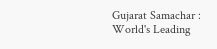Gujarat Samachar : World's Leading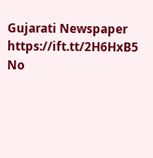Gujarati Newspaper https://ift.tt/2H6HxB5
No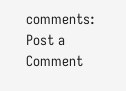comments:
Post a Comment